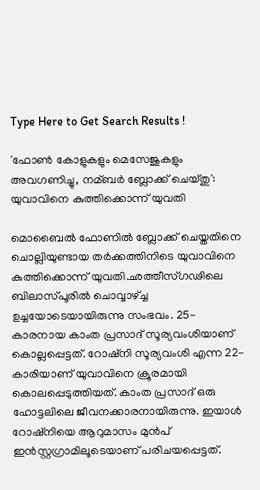Type Here to Get Search Results !

'ഫോണ്‍ കോളുകളും മെസേജുകളും അവഗണിച്ചു, നമ്ബര്‍ ബ്ലോക്ക് ചെയ്തു': യുവാവിനെ കുത്തിക്കൊന്ന് യുവതി

മൊബൈല്‍ ഫോണില്‍ ബ്ലോക്ക് ചെയ്തതിനെ ചൊല്ലിയുണ്ടായ തര്‍ക്കത്തിനിടെ യുവാവിനെ കുത്തിക്കൊന്ന് യുവതി.ഛത്തീസ്ഗഢിലെ ബിലാസ്പൂരില്‍ ചൊവ്വാഴ്ച്ച ഉച്ചയോടെയായിരുന്നു സംഭവം. 25-കാരനായ കാംത പ്രസാദ് സൂര്യവംശിയാണ് കൊല്ലപ്പെട്ടത്. റോഷ്‌നി സൂര്യവംശി എന്ന 22-കാരിയാണ് യുവാവിനെ ക്രൂരമായി കൊലപ്പെടുത്തിയത്. കാംത പ്രസാദ് ഒരു ഹോട്ടലിലെ ജീവനക്കാരനായിരുന്നു. ഇയാള്‍ റോഷ്‌നിയെ ആറുമാസം മുന്‍പ് ഇന്‍സ്റ്റഗ്രാമിലൂടെയാണ് പരിചയപ്പെട്ടത്.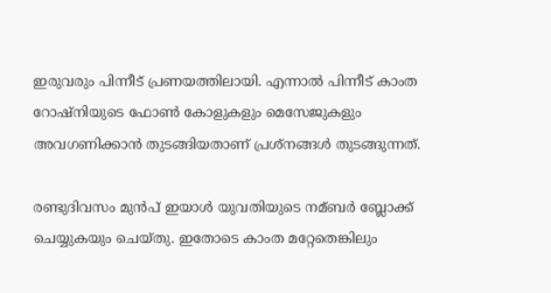ഇരുവരും പിന്നീട് പ്രണയത്തിലായി. എന്നാല്‍ പിന്നീട് കാംത റോഷ്‌നിയുടെ ഫോണ്‍ കോളുകളും മെസേജുകളും അവഗണിക്കാന്‍ തുടങ്ങിയതാണ് പ്രശ്‌നങ്ങള്‍ തുടങ്ങുന്നത്.

രണ്ടുദിവസം മുന്‍പ് ഇയാള്‍ യുവതിയുടെ നമ്ബര്‍ ബ്ലോക്ക് ചെയ്യുകയും ചെയ്തു. ഇതോടെ കാംത മറ്റേതെങ്കിലും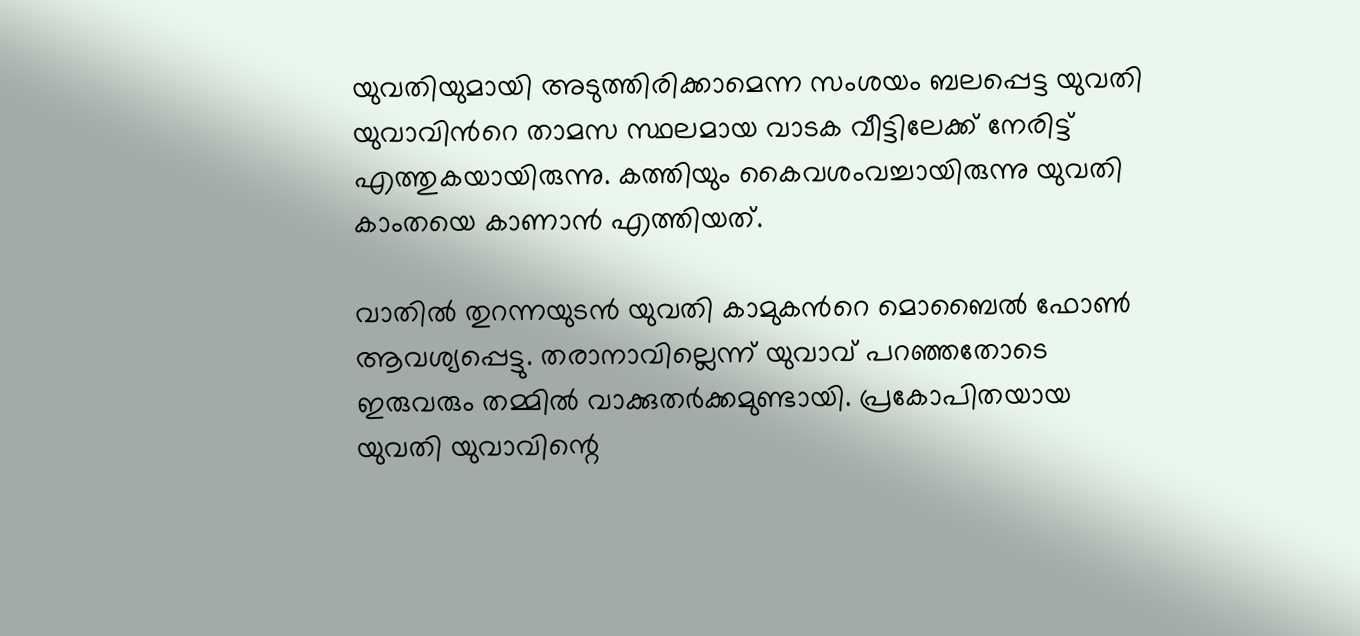യുവതിയുമായി അടുത്തിരിക്കാമെന്ന സംശയം ബലപ്പെട്ട യുവതി യുവാവിന്‍റെ താമസ സ്ഥലമായ വാടക വീട്ടിലേക്ക് നേരിട്ട് എത്തുകയായിരുന്നു. കത്തിയും കൈവശംവച്ചായിരുന്നു യുവതി കാംതയെ കാണാന്‍ എത്തിയത്.

വാതില്‍ തുറന്നയുടന്‍ യുവതി കാമുകന്‍റെ മൊബൈല്‍ ഫോണ്‍ ആവശ്യപ്പെട്ടു. തരാനാവില്ലെന്ന് യുവാവ് പറഞ്ഞതോടെ ഇരുവരും തമ്മില്‍ വാക്കുതര്‍ക്കമുണ്ടായി. പ്രകോപിതയായ യുവതി യുവാവിന്റെ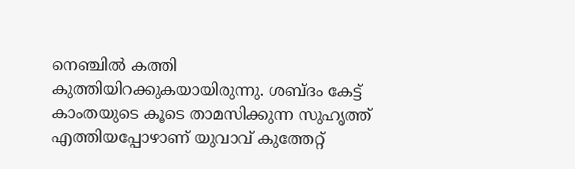നെഞ്ചില്‍ കത്തി കുത്തിയിറക്കുകയായിരുന്നു. ശബ്ദം കേട്ട് കാംതയുടെ കൂടെ താമസിക്കുന്ന സുഹൃത്ത് എത്തിയപ്പോഴാണ് യുവാവ് കുത്തേറ്റ്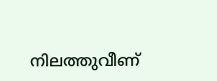നിലത്തുവീണ്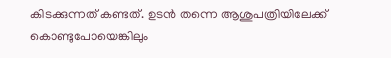കിടക്കുന്നത് കണ്ടത്. ഉടന്‍ തന്നെ ആശുപത്രിയിലേക്ക് കൊണ്ടുപോയെങ്കിലും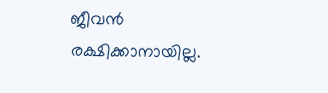ജീവന്‍ രക്ഷിക്കാനായില്ല.